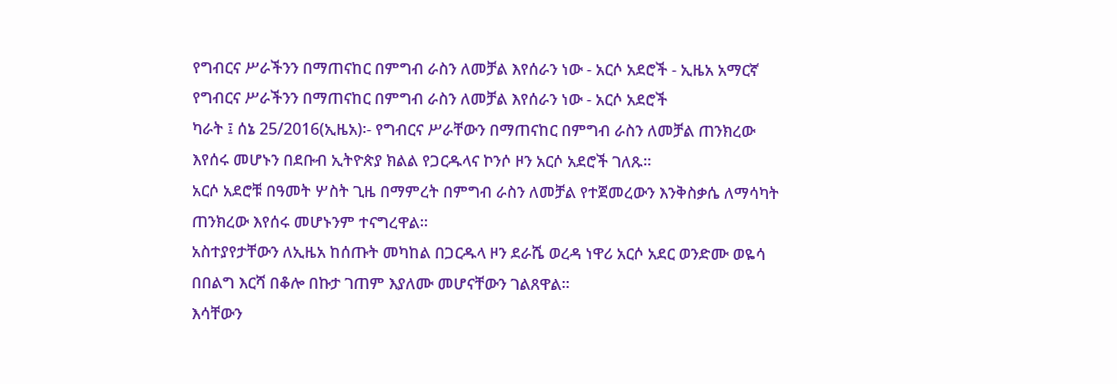የግብርና ሥራችንን በማጠናከር በምግብ ራስን ለመቻል እየሰራን ነው - አርሶ አደሮች - ኢዜአ አማርኛ
የግብርና ሥራችንን በማጠናከር በምግብ ራስን ለመቻል እየሰራን ነው - አርሶ አደሮች
ካራት ፤ ሰኔ 25/2016(ኢዜአ)፡- የግብርና ሥራቸውን በማጠናከር በምግብ ራስን ለመቻል ጠንክረው እየሰሩ መሆኑን በደቡብ ኢትዮጵያ ክልል የጋርዱላና ኮንሶ ዞን አርሶ አደሮች ገለጹ።
አርሶ አደሮቹ በዓመት ሦስት ጊዜ በማምረት በምግብ ራስን ለመቻል የተጀመረውን እንቅስቃሴ ለማሳካት ጠንክረው እየሰሩ መሆኑንም ተናግረዋል።
አስተያየታቸውን ለኢዜአ ከሰጡት መካከል በጋርዱላ ዞን ደራሼ ወረዳ ነዋሪ አርሶ አደር ወንድሙ ወዬሳ በበልግ እርሻ በቆሎ በኩታ ገጠም እያለሙ መሆናቸውን ገልጸዋል።
እሳቸውን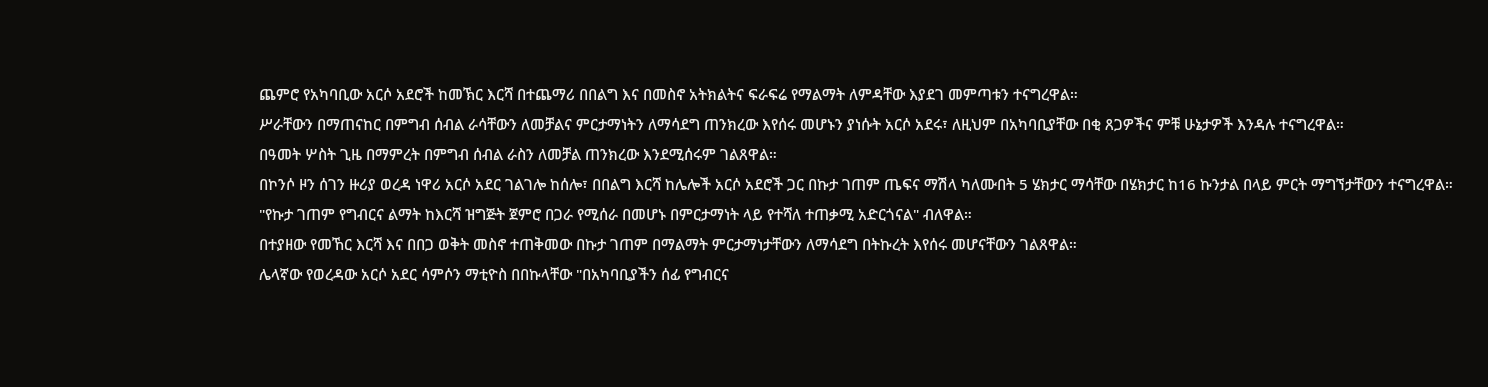ጨምሮ የአካባቢው አርሶ አደሮች ከመኽር እርሻ በተጨማሪ በበልግ እና በመስኖ አትክልትና ፍራፍሬ የማልማት ለምዳቸው እያደገ መምጣቱን ተናግረዋል።
ሥራቸውን በማጠናከር በምግብ ሰብል ራሳቸውን ለመቻልና ምርታማነትን ለማሳደግ ጠንክረው እየሰሩ መሆኑን ያነሱት አርሶ አደሩ፣ ለዚህም በአካባቢያቸው በቂ ጸጋዎችና ምቹ ሁኔታዎች እንዳሉ ተናግረዋል።
በዓመት ሦስት ጊዜ በማምረት በምግብ ሰብል ራስን ለመቻል ጠንክረው እንደሚሰሩም ገልጸዋል።
በኮንሶ ዞን ሰገን ዙሪያ ወረዳ ነዋሪ አርሶ አደር ገልገሎ ከሰሎ፣ በበልግ እርሻ ከሌሎች አርሶ አደሮች ጋር በኩታ ገጠም ጤፍና ማሽላ ካለሙበት 5 ሄክታር ማሳቸው በሄክታር ከ16 ኩንታል በላይ ምርት ማግኘታቸውን ተናግረዋል።
"የኩታ ገጠም የግብርና ልማት ከእርሻ ዝግጅት ጀምሮ በጋራ የሚሰራ በመሆኑ በምርታማነት ላይ የተሻለ ተጠቃሚ አድርጎናል" ብለዋል።
በተያዘው የመኸር እርሻ እና በበጋ ወቅት መስኖ ተጠቅመው በኩታ ገጠም በማልማት ምርታማነታቸውን ለማሳደግ በትኩረት እየሰሩ መሆናቸውን ገልጸዋል።
ሌላኛው የወረዳው አርሶ አደር ሳምሶን ማቲዮስ በበኩላቸው "በአካባቢያችን ሰፊ የግብርና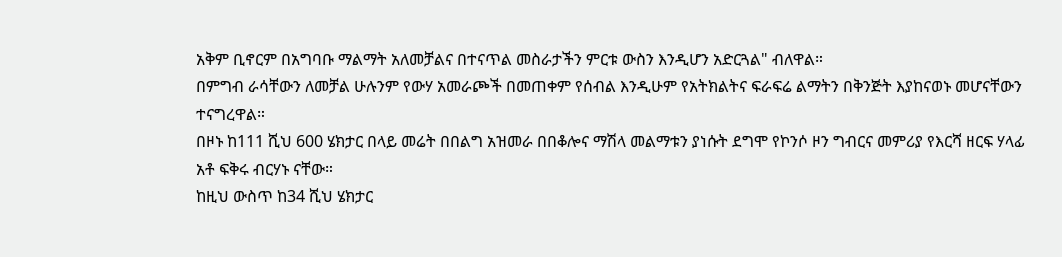አቅም ቢኖርም በአግባቡ ማልማት አለመቻልና በተናጥል መስራታችን ምርቱ ውስን እንዲሆን አድርጓል" ብለዋል።
በምግብ ራሳቸውን ለመቻል ሁሉንም የውሃ አመራጮች በመጠቀም የሰብል እንዲሁም የአትክልትና ፍራፍሬ ልማትን በቅንጅት እያከናወኑ መሆናቸውን ተናግረዋል።
በዞኑ ከ111 ሺህ 600 ሄክታር በላይ መሬት በበልግ አዝመራ በበቆሎና ማሽላ መልማቱን ያነሱት ደግሞ የኮንሶ ዞን ግብርና መምሪያ የእርሻ ዘርፍ ሃላፊ አቶ ፍቅሩ ብርሃኑ ናቸው።
ከዚህ ውስጥ ከ34 ሺህ ሄክታር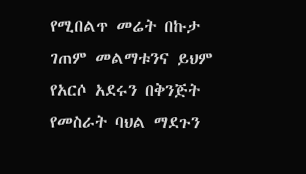የሚበልጥ መሬት በኩታ ገጠም መልማቱንና ይህም የአርሶ አደሩን በቅንጅት የመስራት ባህል ማደጉን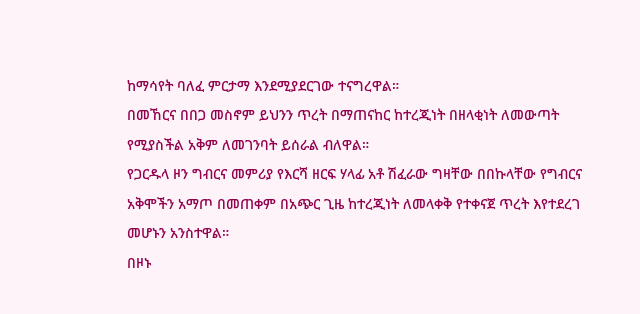ከማሳየት ባለፈ ምርታማ እንደሚያደርገው ተናግረዋል።
በመኸርና በበጋ መስኖም ይህንን ጥረት በማጠናከር ከተረጂነት በዘላቂነት ለመውጣት የሚያስችል አቅም ለመገንባት ይሰራል ብለዋል።
የጋርዱላ ዞን ግብርና መምሪያ የእርሻ ዘርፍ ሃላፊ አቶ ሽፈራው ግዛቸው በበኩላቸው የግብርና አቅሞችን አማጦ በመጠቀም በአጭር ጊዜ ከተረጂነት ለመላቀቅ የተቀናጀ ጥረት እየተደረገ መሆኑን አንስተዋል።
በዞኑ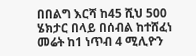በበልግ እርሻ ከ45 ሺህ 500 ሄክታር በላይ በሰብል ከተሸፈነ መሬት ከ1 ነጥብ 4 ሚሊዮን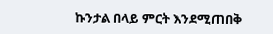ኩንታል በላይ ምርት እንደሚጠበቅ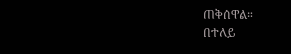ጠቅሰዋል።
በተለይ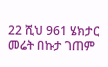22 ሺህ 961 ሄክታር መሬት በኩታ ገጠም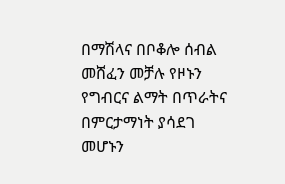በማሽላና በቦቆሎ ሰብል መሸፈን መቻሉ የዞኑን የግብርና ልማት በጥራትና በምርታማነት ያሳደገ መሆኑን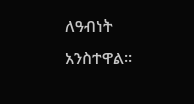ለዓብነት አንስተዋል።